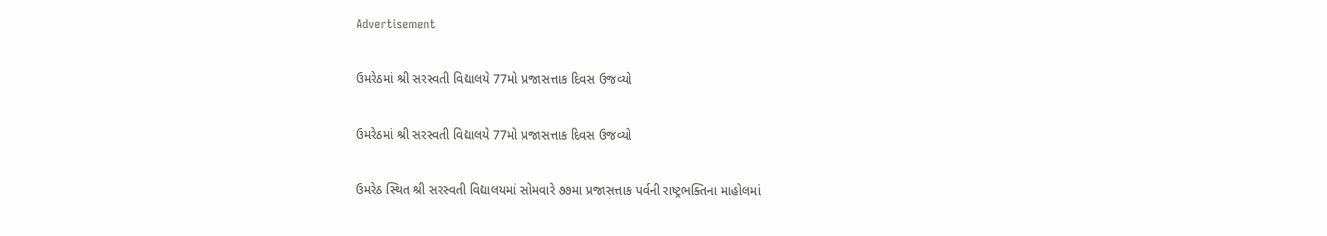Advertisement

ઉમરેઠમાં શ્રી સરસ્વતી વિદ્યાલયે 77મો પ્રજાસત્તાક દિવસ ઉજવ્યો

ઉમરેઠમાં શ્રી સરસ્વતી વિદ્યાલયે 77મો પ્રજાસત્તાક દિવસ ઉજવ્યો

ઉમરેઠ સ્થિત શ્રી સરસ્વતી વિદ્યાલયમાં સોમવારે ૭૭મા પ્રજાસત્તાક પર્વની રાષ્ટ્રભક્તિના માહોલમાં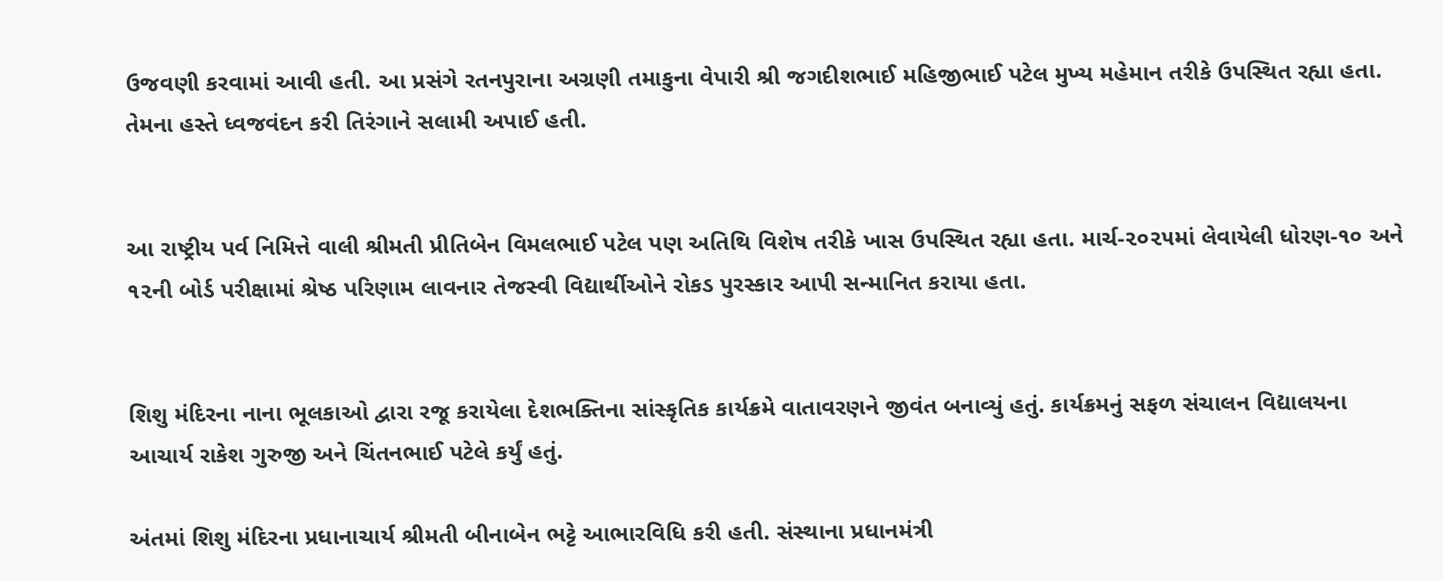ઉજવણી કરવામાં આવી હતી. આ પ્રસંગે રતનપુરાના અગ્રણી તમાકુના વેપારી શ્રી જગદીશભાઈ મહિજીભાઈ પટેલ મુખ્ય મહેમાન તરીકે ઉપસ્થિત રહ્યા હતા. તેમના હસ્તે ધ્વજવંદન કરી તિરંગાને સલામી અપાઈ હતી.


આ રાષ્ટ્રીય પર્વ નિમિત્તે વાલી શ્રીમતી પ્રીતિબેન વિમલભાઈ પટેલ પણ અતિથિ વિશેષ તરીકે ખાસ ઉપસ્થિત રહ્યા હતા. માર્ચ-૨૦૨૫માં લેવાયેલી ધોરણ-૧૦ અને ૧૨ની બોર્ડ પરીક્ષામાં શ્રેષ્ઠ પરિણામ લાવનાર તેજસ્વી વિદ્યાર્થીઓને રોકડ પુરસ્કાર આપી સન્માનિત કરાયા હતા.


શિશુ મંદિરના નાના ભૂલકાઓ દ્વારા રજૂ કરાયેલા દેશભક્તિના સાંસ્કૃતિક કાર્યક્રમે વાતાવરણને જીવંત બનાવ્યું હતું. કાર્યક્રમનું સફળ સંચાલન વિદ્યાલયના આચાર્ય રાકેશ ગુરુજી અને ચિંતનભાઈ પટેલે કર્યું હતું.

અંતમાં શિશુ મંદિરના પ્રધાનાચાર્ય શ્રીમતી બીનાબેન ભટ્ટે આભારવિધિ કરી હતી. સંસ્થાના પ્રધાનમંત્રી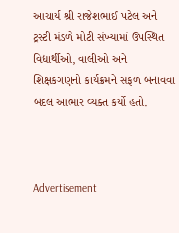આચાર્ય શ્રી રાજેશભાઈ પટેલ અને ટ્રસ્ટી મંડળે મોટી સંખ્યામાં ઉપસ્થિત વિદ્યાર્થીઓ, વાલીઓ અને શિક્ષકગણનો કાર્યક્રમને સફળ બનાવવા બદલ આભાર વ્યક્ત કર્યો હતો.



Advertisement